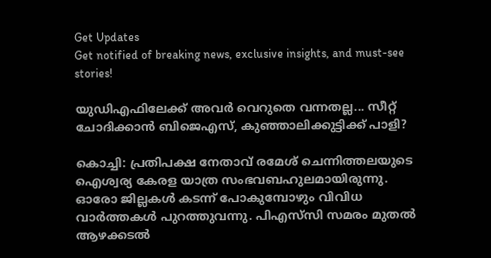Get Updates
Get notified of breaking news, exclusive insights, and must-see stories!

യുഡിഎഫിലേക്ക് അവര്‍ വെറുതെ വന്നതല്ല... സീറ്റ് ചോദിക്കാന്‍ ബിജെഎസ്, കുഞ്ഞാലിക്കുട്ടിക്ക് പാളി?

കൊച്ചി: പ്രതിപക്ഷ നേതാവ് രമേശ് ചെന്നിത്തലയുടെ ഐശ്വര്യ കേരള യാത്ര സംഭവബഹുലമായിരുന്നു. ഓരോ ജില്ലകള്‍ കടന്ന് പോകുമ്പോഴും വിവിധ വാര്‍ത്തകള്‍ പുറത്തുവന്നു. പിഎസ്‌സി സമരം മുതല്‍ ആഴക്കടല്‍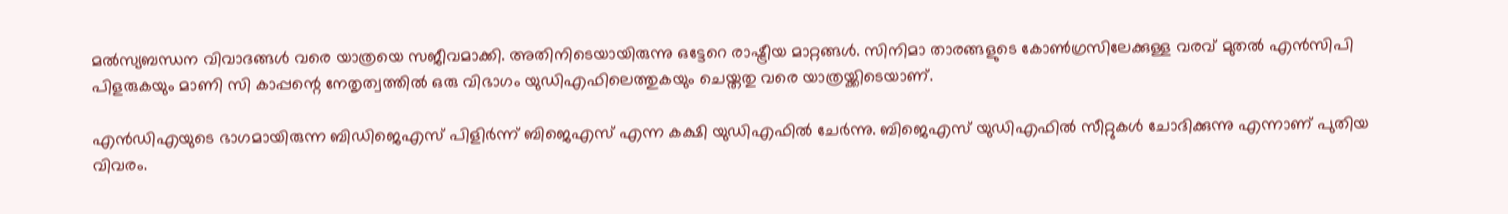മല്‍സ്യബന്ധന വിവാദങ്ങള്‍ വരെ യാത്രയെ സജീവമാക്കി. അതിനിടെയായിരുന്നു ഒട്ടേറെ രാഷ്ട്രീയ മാറ്റങ്ങള്‍. സിനിമാ താരങ്ങളുടെ കോണ്‍ഗ്രസിലേക്കുള്ള വരവ് മുതല്‍ എന്‍സിപി പിളരുകയും മാണി സി കാപ്പന്റെ നേതൃത്വത്തില്‍ ഒരു വിഭാഗം യുഡിഎഫിലെത്തുകയും ചെയ്തതു വരെ യാത്രയ്ക്കിടെയാണ്.

എന്‍ഡിഎയുടെ ഭാഗമായിരുന്ന ബിഡിജെഎസ് പിളിര്‍ന്ന് ബിജെഎസ് എന്ന കക്ഷി യുഡിഎഫില്‍ ചേര്‍ന്നു. ബിജെഎസ് യുഡിഎഫില്‍ സീറ്റുകള്‍ ചോദിക്കുന്നു എന്നാണ് പുതിയ വിവരം.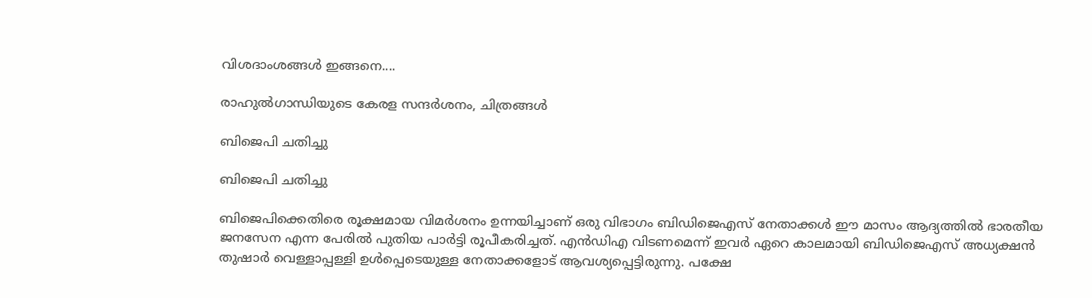വിശദാംശങ്ങള്‍ ഇങ്ങനെ....

രാഹുല്‍ഗാന്ധിയുടെ കേരള സന്ദര്‍ശനം, ചിത്രങ്ങള്‍

ബിജെപി ചതിച്ചു

ബിജെപി ചതിച്ചു

ബിജെപിക്കെതിരെ രൂക്ഷമായ വിമര്‍ശനം ഉന്നയിച്ചാണ് ഒരു വിഭാഗം ബിഡിജെഎസ് നേതാക്കള്‍ ഈ മാസം ആദ്യത്തില്‍ ഭാരതീയ ജനസേന എന്ന പേരില്‍ പുതിയ പാര്‍ട്ടി രൂപീകരിച്ചത്. എന്‍ഡിഎ വിടണമെന്ന് ഇവര്‍ ഏറെ കാലമായി ബിഡിജെഎസ് അധ്യക്ഷന്‍ തുഷാര്‍ വെള്ളാപ്പള്ളി ഉള്‍പ്പെടെയുള്ള നേതാക്കളോട് ആവശ്യപ്പെട്ടിരുന്നു. പക്ഷേ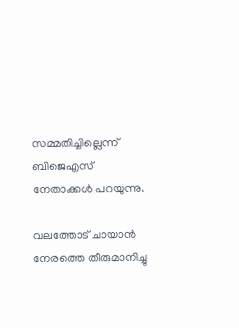സമ്മതിച്ചില്ലെന്ന് ബിജെഎസ് നേതാക്കള്‍ പറയുന്നു.

വലത്തോട് ചായാന്‍ നേരത്തെ തീരുമാനിച്ചു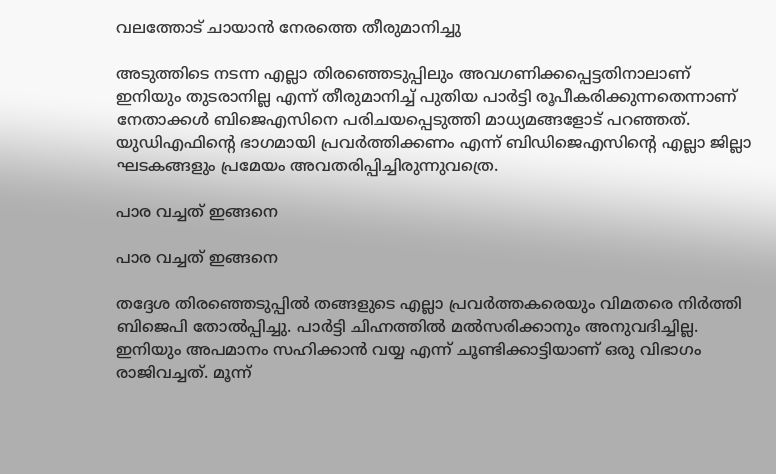വലത്തോട് ചായാന്‍ നേരത്തെ തീരുമാനിച്ചു

അടുത്തിടെ നടന്ന എല്ലാ തിരഞ്ഞെടുപ്പിലും അവഗണിക്കപ്പെട്ടതിനാലാണ് ഇനിയും തുടരാനില്ല എന്ന് തീരുമാനിച്ച് പുതിയ പാര്‍ട്ടി രൂപീകരിക്കുന്നതെന്നാണ് നേതാക്കള്‍ ബിജെഎസിനെ പരിചയപ്പെടുത്തി മാധ്യമങ്ങളോട് പറഞ്ഞത്. യുഡിഎഫിന്റെ ഭാഗമായി പ്രവര്‍ത്തിക്കണം എന്ന് ബിഡിജെഎസിന്റെ എല്ലാ ജില്ലാ ഘടകങ്ങളും പ്രമേയം അവതരിപ്പിച്ചിരുന്നുവത്രെ.

പാര വച്ചത് ഇങ്ങനെ

പാര വച്ചത് ഇങ്ങനെ

തദ്ദേശ തിരഞ്ഞെടുപ്പില്‍ തങ്ങളുടെ എല്ലാ പ്രവര്‍ത്തകരെയും വിമതരെ നിര്‍ത്തി ബിജെപി തോല്‍പ്പിച്ചു. പാര്‍ട്ടി ചിഹ്നത്തില്‍ മല്‍സരിക്കാനും അനുവദിച്ചില്ല. ഇനിയും അപമാനം സഹിക്കാന്‍ വയ്യ എന്ന് ചൂണ്ടിക്കാട്ടിയാണ് ഒരു വിഭാഗം രാജിവച്ചത്. മൂന്ന്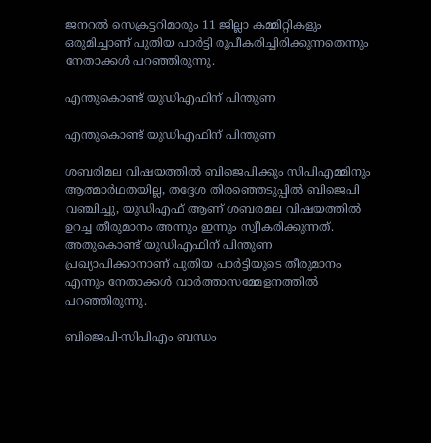ജനറല്‍ സെക്രട്ടറിമാരും 11 ജില്ലാ കമ്മിറ്റികളും ഒരുമിച്ചാണ് പുതിയ പാര്‍ട്ടി രൂപീകരിച്ചിരിക്കുന്നതെന്നും നേതാക്കള്‍ പറഞ്ഞിരുന്നു.

എന്തുകൊണ്ട് യുഡിഎഫിന് പിന്തുണ

എന്തുകൊണ്ട് യുഡിഎഫിന് പിന്തുണ

ശബരിമല വിഷയത്തില്‍ ബിജെപിക്കും സിപിഎമ്മിനും ആത്മാര്‍ഥതയില്ല, തദ്ദേശ തിരഞ്ഞെടുപ്പില്‍ ബിജെപി വഞ്ചിച്ചു, യുഡിഎഫ് ആണ് ശബരമല വിഷയത്തില്‍ ഉറച്ച തീരുമാനം അന്നും ഇന്നും സ്വീകരിക്കുന്നത്. അതുകൊണ്ട് യുഡിഎഫിന് പിന്തുണ പ്രഖ്യാപിക്കാനാണ് പുതിയ പാര്‍ട്ടിയുടെ തീരുമാനം എന്നും നേതാക്കള്‍ വാര്‍ത്താസമ്മേളനത്തില്‍ പറഞ്ഞിരുന്നു.

ബിജെപി-സിപിഎം ബന്ധം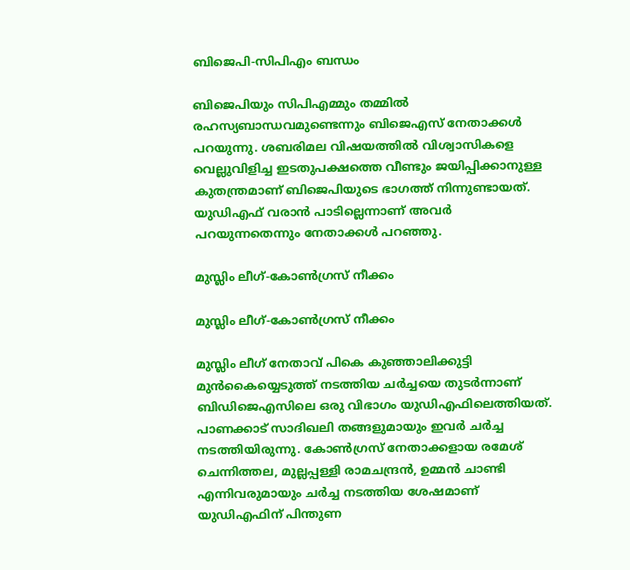ബിജെപി-സിപിഎം ബന്ധം

ബിജെപിയും സിപിഎമ്മും തമ്മില്‍ രഹസ്യബാന്ധവമുണ്ടെന്നും ബിജെഎസ് നേതാക്കള്‍ പറയുന്നു. ശബരിമല വിഷയത്തില്‍ വിശ്വാസികളെ വെല്ലുവിളിച്ച ഇടതുപക്ഷത്തെ വീണ്ടും ജയിപ്പിക്കാനുള്ള കുതന്ത്രമാണ് ബിജെപിയുടെ ഭാഗത്ത് നിന്നുണ്ടായത്. യുഡിഎഫ് വരാന്‍ പാടില്ലെന്നാണ് അവര്‍ പറയുന്നതെന്നും നേതാക്കള്‍ പറഞ്ഞു.

മുസ്ലിം ലീഗ്-കോണ്‍ഗ്രസ് നീക്കം

മുസ്ലിം ലീഗ്-കോണ്‍ഗ്രസ് നീക്കം

മുസ്ലിം ലീഗ് നേതാവ് പികെ കുഞ്ഞാലിക്കുട്ടി മുന്‍കൈയ്യെടുത്ത് നടത്തിയ ചര്‍ച്ചയെ തുടര്‍ന്നാണ് ബിഡിജെഎസിലെ ഒരു വിഭാഗം യുഡിഎഫിലെത്തിയത്. പാണക്കാട് സാദിഖലി തങ്ങളുമായും ഇവര്‍ ചര്‍ച്ച നടത്തിയിരുന്നു. കോണ്‍ഗ്രസ് നേതാക്കളായ രമേശ് ചെന്നിത്തല, മുല്ലപ്പള്ളി രാമചന്ദ്രന്‍, ഉമ്മന്‍ ചാണ്ടി എന്നിവരുമായും ചര്‍ച്ച നടത്തിയ ശേഷമാണ് യുഡിഎഫിന് പിന്തുണ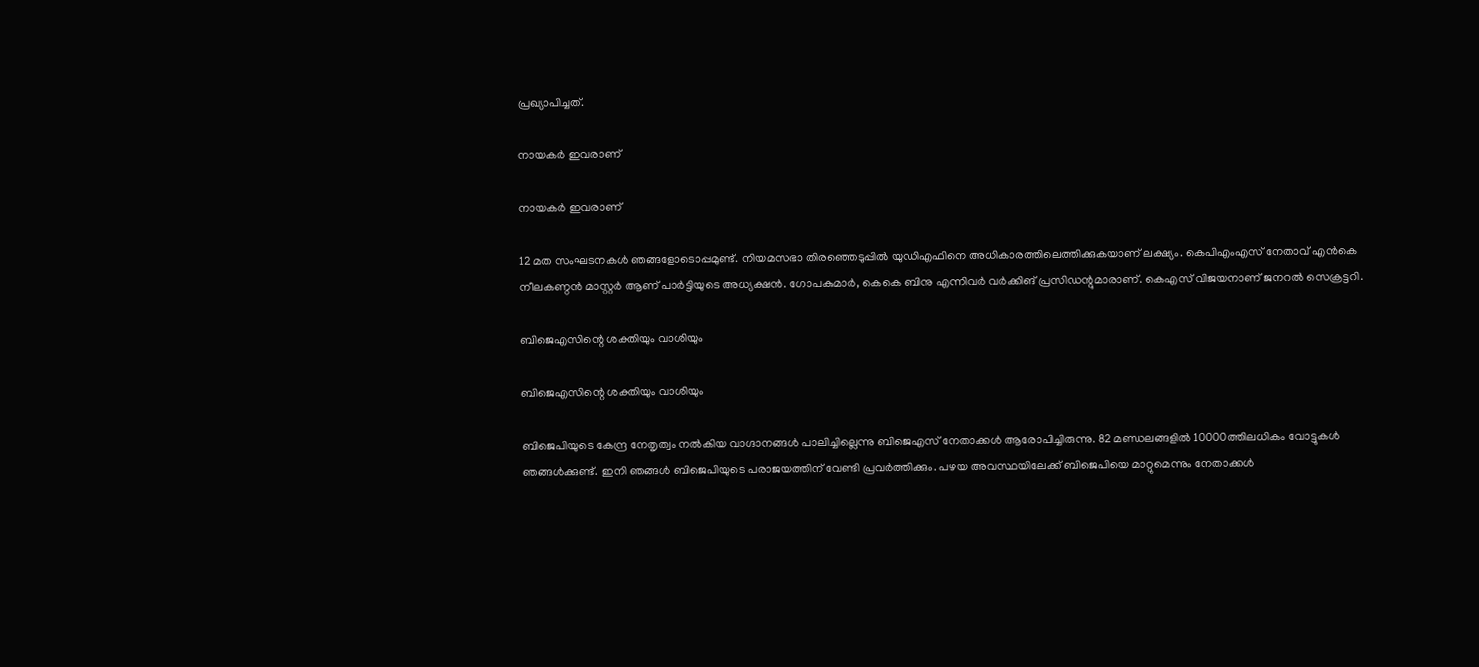പ്രഖ്യാപിച്ചത്.

നായകര്‍ ഇവരാണ്

നായകര്‍ ഇവരാണ്

12 മത സംഘടനകള്‍ ഞങ്ങളോടൊപ്പമുണ്ട്. നിയമസഭാ തിരഞ്ഞെടുപ്പില്‍ യുഡിഎഫിനെ അധികാരത്തിലെത്തിക്കുകയാണ് ലക്ഷ്യം. കെപിഎംഎസ് നേതാവ് എന്‍കെ നീലകണ്ഠന്‍ മാസ്റ്റര്‍ ആണ് പാര്‍ട്ടിയുടെ അധ്യക്ഷന്‍. ഗോപകുമാര്‍, കെകെ ബിനു എന്നിവര്‍ വര്‍ക്കിങ് പ്രസിഡന്റുമാരാണ്. കെഎസ് വിജയനാണ് ജനറല്‍ സെക്രട്ടറി.

ബിജെഎസിന്റെ ശക്തിയും വാശിയും

ബിജെഎസിന്റെ ശക്തിയും വാശിയും

ബിജെപിയുടെ കേന്ദ്ര നേതൃത്വം നല്‍കിയ വാഗ്ദാനങ്ങള്‍ പാലിച്ചില്ലെന്നു ബിജെഎസ് നേതാക്കള്‍ ആരോപിച്ചിരുന്നു. 82 മണ്ഡലങ്ങളില്‍ 10000ത്തിലധികം വോട്ടുകള്‍ ഞങ്ങള്‍ക്കുണ്ട്. ഇനി ഞങ്ങള്‍ ബിജെപിയുടെ പരാജയത്തിന് വേണ്ടി പ്രവര്‍ത്തിക്കും. പഴയ അവസ്ഥയിലേക്ക് ബിജെപിയെ മാറ്റുമെന്നും നേതാക്കള്‍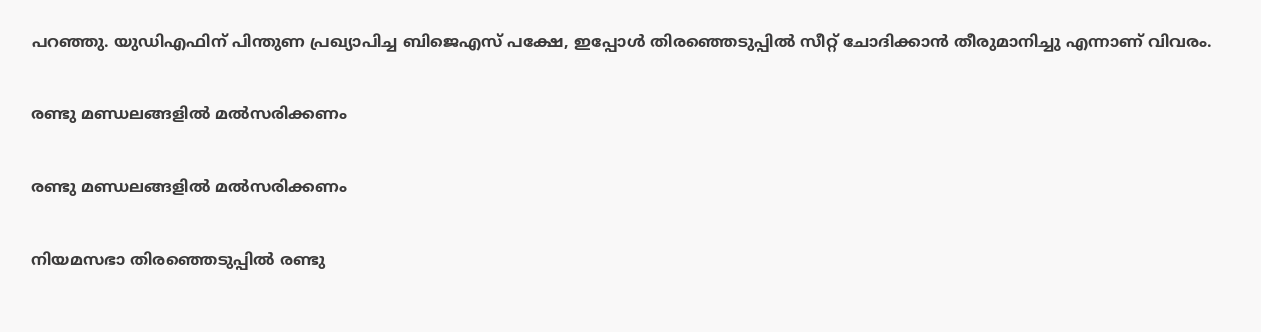പറഞ്ഞു. യുഡിഎഫിന് പിന്തുണ പ്രഖ്യാപിച്ച ബിജെഎസ് പക്ഷേ, ഇപ്പോള്‍ തിരഞ്ഞെടുപ്പില്‍ സീറ്റ് ചോദിക്കാന്‍ തീരുമാനിച്ചു എന്നാണ് വിവരം.

രണ്ടു മണ്ഡലങ്ങളില്‍ മല്‍സരിക്കണം

രണ്ടു മണ്ഡലങ്ങളില്‍ മല്‍സരിക്കണം

നിയമസഭാ തിരഞ്ഞെടുപ്പില്‍ രണ്ടു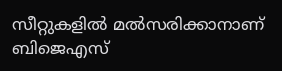സീറ്റുകളില്‍ മല്‍സരിക്കാനാണ് ബിജെഎസ്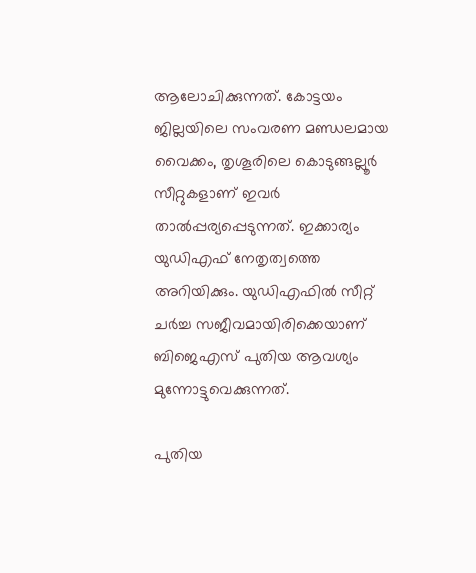ആലോചിക്കുന്നത്. കോട്ടയം ജില്ലയിലെ സംവരണ മണ്ഡലമായ വൈക്കം, തൃശൂരിലെ കൊടുങ്ങല്ലൂര്‍ സീറ്റുകളാണ് ഇവര്‍ താല്‍പ്പര്യപ്പെടുന്നത്. ഇക്കാര്യം യുഡിഎഫ് നേതൃത്വത്തെ അറിയിക്കും. യുഡിഎഫില്‍ സീറ്റ് ചര്‍ച്ച സജീവമായിരിക്കെയാണ് ബിജെഎസ് പുതിയ ആവശ്യം മുന്നോട്ടുവെക്കുന്നത്.

പുതിയ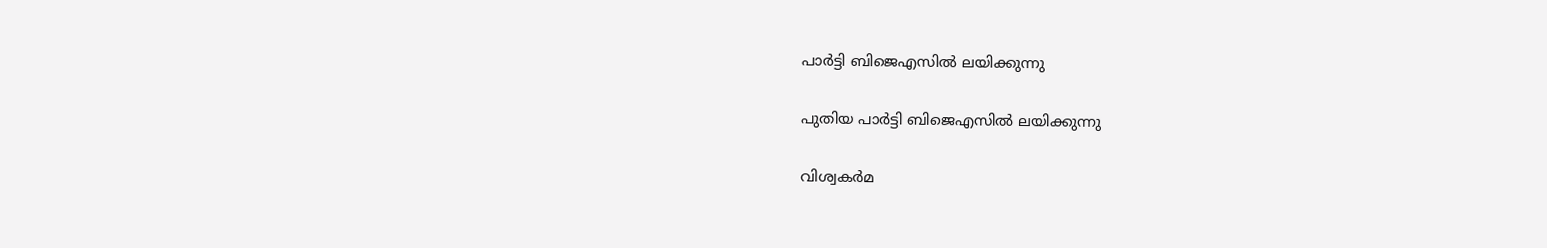പാര്‍ട്ടി ബിജെഎസില്‍ ലയിക്കുന്നു

പുതിയ പാര്‍ട്ടി ബിജെഎസില്‍ ലയിക്കുന്നു

വിശ്വകര്‍മ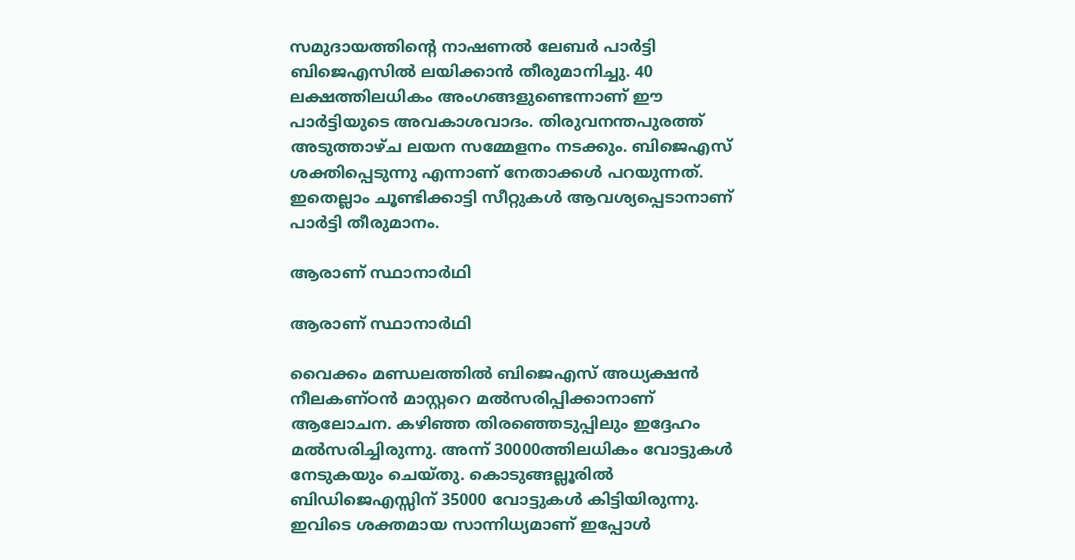സമുദായത്തിന്റെ നാഷണല്‍ ലേബര്‍ പാര്‍ട്ടി ബിജെഎസില്‍ ലയിക്കാന്‍ തീരുമാനിച്ചു. 40 ലക്ഷത്തിലധികം അംഗങ്ങളുണ്ടെന്നാണ് ഈ പാര്‍ട്ടിയുടെ അവകാശവാദം. തിരുവനന്തപുരത്ത് അടുത്താഴ്ച ലയന സമ്മേളനം നടക്കും. ബിജെഎസ് ശക്തിപ്പെടുന്നു എന്നാണ് നേതാക്കള്‍ പറയുന്നത്. ഇതെല്ലാം ചൂണ്ടിക്കാട്ടി സീറ്റുകള്‍ ആവശ്യപ്പെടാനാണ് പാര്‍ട്ടി തീരുമാനം.

ആരാണ് സ്ഥാനാര്‍ഥി

ആരാണ് സ്ഥാനാര്‍ഥി

വൈക്കം മണ്ഡലത്തില്‍ ബിജെഎസ് അധ്യക്ഷന്‍ നീലകണ്ഠന്‍ മാസ്റ്ററെ മല്‍സരിപ്പിക്കാനാണ് ആലോചന. കഴിഞ്ഞ തിരഞ്ഞെടുപ്പിലും ഇദ്ദേഹം മല്‍സരിച്ചിരുന്നു. അന്ന് 30000ത്തിലധികം വോട്ടുകള്‍ നേടുകയും ചെയ്തു. കൊടുങ്ങല്ലൂരില്‍ ബിഡിജെഎസ്സിന് 35000 വോട്ടുകള്‍ കിട്ടിയിരുന്നു. ഇവിടെ ശക്തമായ സാന്നിധ്യമാണ് ഇപ്പോള്‍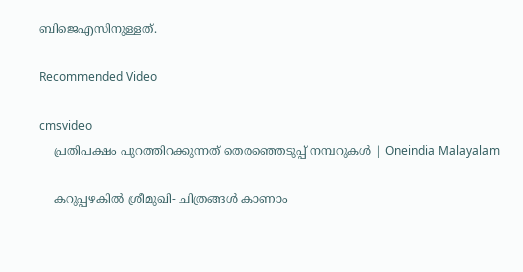ബിജെഎസിനുള്ളത്.

Recommended Video

cmsvideo
    പ്രതിപക്ഷം പുറത്തിറക്കുന്നത് തെരഞ്ഞെടുപ്പ് നമ്പറുകൾ | Oneindia Malayalam

    കറുപ്പഴകിൽ ശ്രീമുഖി- ചിത്രങ്ങൾ കാണാം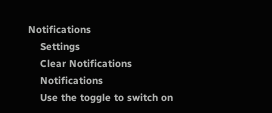Notifications
    Settings
    Clear Notifications
    Notifications
    Use the toggle to switch on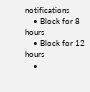notifications
    • Block for 8 hours
    • Block for 12 hours
    •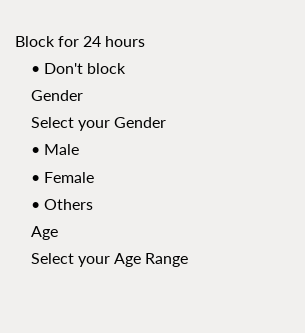Block for 24 hours
    • Don't block
    Gender
    Select your Gender
    • Male
    • Female
    • Others
    Age
    Select your Age Range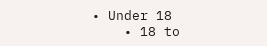• Under 18
    • 18 to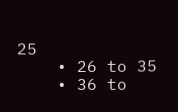25
    • 26 to 35
    • 36 to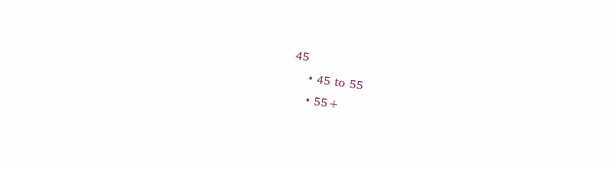45
    • 45 to 55
    • 55+